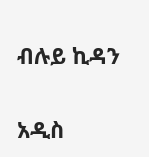ብሉይ ኪዳን

አዲስ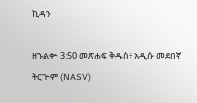ኪዳን

ዘኁልቍ 3:50 መጽሐፍ ቅዱስ፥ አዲሱ መደበኛ ትርጒም (NASV)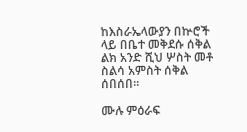ከእስራኤላውያን በኵሮች ላይ በቤተ መቅደሱ ሰቅል ልክ አንድ ሺህ ሦስት መቶ ስልሳ አምስት ሰቅል ሰበሰበ።

ሙሉ ምዕራፍ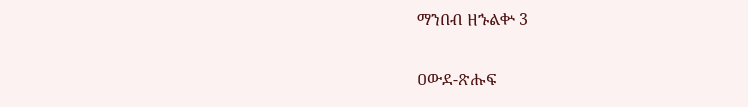ማንበብ ዘኁልቍ 3

ዐውደ-ጽሑፍ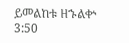ይመልከቱ ዘኁልቍ 3:50